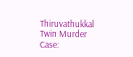Thiruvathukkal Twin Murder Case: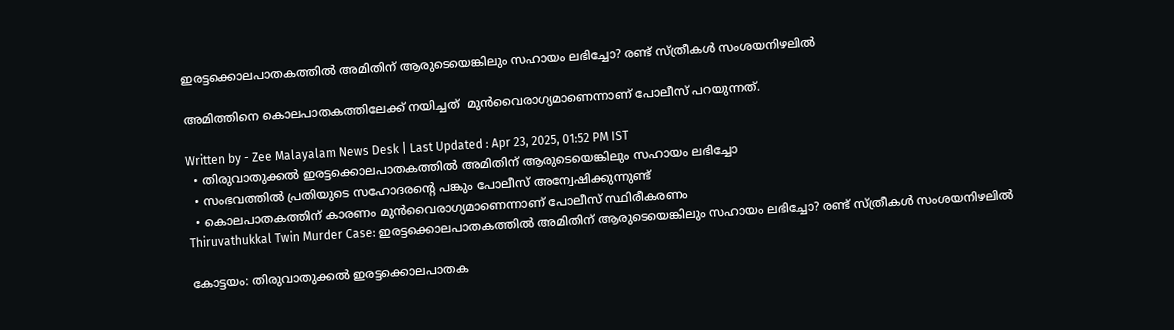ഇരട്ടക്കൊലപാതകത്തിൽ അമിതിന് ആരുടെയെങ്കിലും സഹായം ലഭിച്ചോ? രണ്ട് സ്ത്രീകൾ സംശയനിഴലിൽ

അമിത്തിനെ കൊലപാതകത്തിലേക്ക് നയിച്ചത്  മുൻവൈരാഗ്യമാണെന്നാണ് പോലീസ് പറയുന്നത്.

Written by - Zee Malayalam News Desk | Last Updated : Apr 23, 2025, 01:52 PM IST
  • തിരുവാതുക്കൽ ഇരട്ടക്കൊലപാതകത്തിൽ അമിതിന് ആരുടെയെങ്കിലും സഹായം ലഭിച്ചോ
  • സംഭവത്തിൽ പ്രതിയുടെ സഹോദരന്റെ പങ്കും പോലീസ് അന്വേഷിക്കുന്നുണ്ട്
  • കൊലപാതകത്തിന് കാരണം മുൻവൈരാഗ്യമാണെന്നാണ് പോലീസ് സ്ഥിരീകരണം
Thiruvathukkal Twin Murder Case: ഇരട്ടക്കൊലപാതകത്തിൽ അമിതിന് ആരുടെയെങ്കിലും സഹായം ലഭിച്ചോ? രണ്ട് സ്ത്രീകൾ സംശയനിഴലിൽ

കോട്ടയം: തിരുവാതുക്കൽ ഇരട്ടക്കൊലപാതക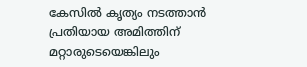കേസിൽ കൃത്യം നടത്താൻ പ്രതിയായ അമിത്തിന് മറ്റാരുടെയെങ്കിലും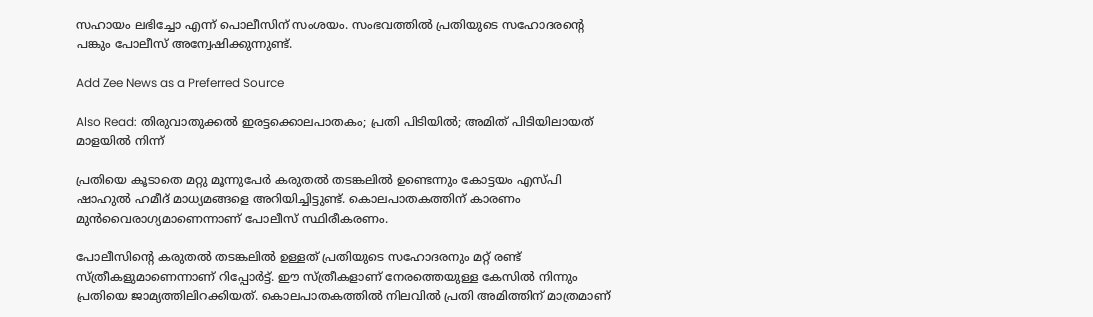സഹായം ലഭിച്ചോ എന്ന് പൊലീസിന് സംശയം. സംഭവത്തിൽ പ്രതിയുടെ സഹോദരന്റെ പങ്കും പോലീസ് അന്വേഷിക്കുന്നുണ്ട്.

Add Zee News as a Preferred Source

Also Read: തിരുവാതുക്കൽ ഇരട്ടക്കൊലപാതകം; പ്രതി പിടിയിൽ; അമിത് പിടിയിലായത് മാളയിൽ നിന്ന്

പ്രതിയെ കൂടാതെ മറ്റു മൂന്നുപേർ കരുതൽ തടങ്കലിൽ ഉണ്ടെന്നും കോട്ടയം എസ്പി ഷാഹുൽ ഹമീദ് മാധ്യമങ്ങളെ അറിയിച്ചിട്ടുണ്ട്. കൊലപാതകത്തിന് കാരണം മുൻവൈരാഗ്യമാണെന്നാണ് പോലീസ് സ്ഥിരീകരണം.

പോലീസിന്റെ കരുതൽ തടങ്കലിൽ ഉള്ളത് പ്രതിയുടെ സഹോദരനും മറ്റ് രണ്ട് സ്ത്രീകളുമാണെന്നാണ് റിപ്പോർട്ട്. ഈ സ്ത്രീകളാണ് നേരത്തെയുള്ള കേസിൽ നിന്നും പ്രതിയെ ജാമ്യത്തിലിറക്കിയത്. കൊലപാതകത്തിൽ നിലവിൽ പ്രതി അമിത്തിന് മാത്രമാണ്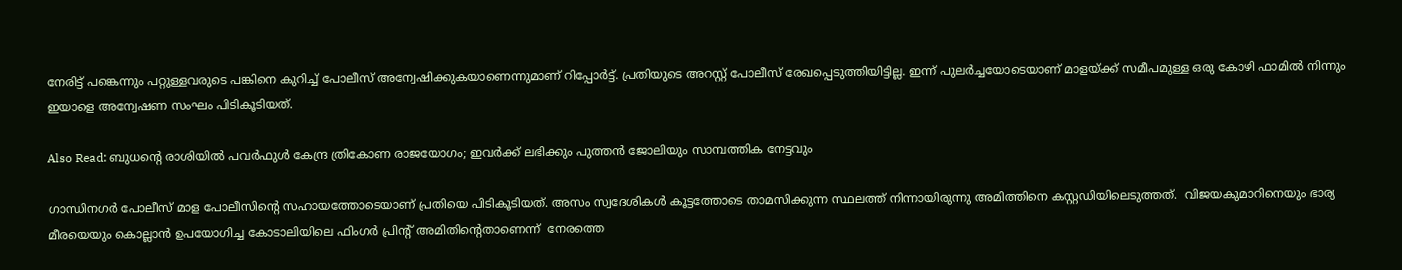നേരിട്ട് പങ്കെന്നും പറ്റുള്ളവരുടെ പങ്കിനെ കുറിച്ച് പോലീസ് അന്വേഷിക്കുകയാണെന്നുമാണ് റിപ്പോർട്ട്. പ്രതിയുടെ അറസ്റ്റ് പോലീസ് രേഖപ്പെടുത്തിയിട്ടില്ല. ഇന്ന് പുലർച്ചയോടെയാണ് മാളയ്ക്ക് സമീപമുള്ള ഒരു കോഴി ഫാമിൽ നിന്നും ഇയാളെ അന്വേഷണ സംഘം പിടികൂടിയത്.

Also Read: ബുധൻ്റെ രാശിയിൽ പവർഫുൾ കേന്ദ്ര ത്രികോണ രാജയോഗം; ഇവർക്ക് ലഭിക്കും പുത്തൻ ജോലിയും സാമ്പത്തിക നേട്ടവും

ഗാന്ധിനഗർ പോലീസ് മാള പോലീസിന്‍റെ സഹായത്തോടെയാണ് പ്രതിയെ പിടികൂടിയത്. അസം സ്വദേശികള്‍ കൂട്ടത്തോടെ താമസിക്കുന്ന സ്ഥലത്ത് നിന്നായിരുന്നു അമിത്തിനെ കസ്റ്റഡിയിലെടുത്തത്.  വിജയകുമാറിനെയും ഭാര്യ മീരയെയും കൊല്ലാൻ ഉപയോഗിച്ച കോടാലിയിലെ ഫിംഗർ പ്രിന്റ് അമിതിന്റെതാണെന്ന്  നേരത്തെ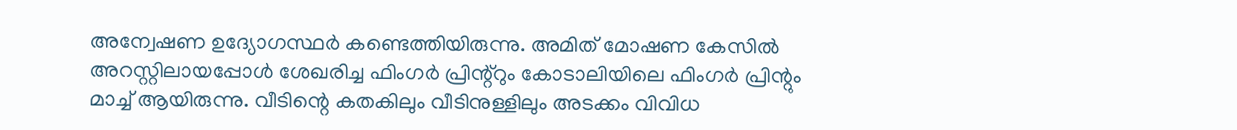അന്വേഷണ ഉദ്യോഗസ്ഥർ കണ്ടെത്തിയിരുന്നു. അമിത് മോഷണ കേസിൽ അറസ്റ്റിലായപ്പോൾ ശേഖരിച്ച ഫിംഗർ പ്രിന്റ്റും കോടാലിയിലെ ഫിംഗർ പ്രിന്റും മാച്ച് ആയിരുന്നു. വീടിന്റെ കതകിലും വീടിനുള്ളിലും അടക്കം വിവിധ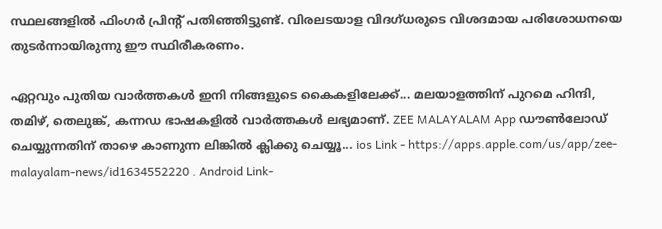സ്ഥലങ്ങളിൽ ഫിംഗർ പ്രിന്റ് പതിഞ്ഞിട്ടുണ്ട്. വിരലടയാള വിദഗ്ധരുടെ വിശദമായ പരിശോധനയെ തുടർന്നായിരുന്നു ഈ സ്ഥിരീകരണം.

ഏറ്റവും പുതിയ വാർത്തകൾ ഇനി നിങ്ങളുടെ കൈകളിലേക്ക്... മലയാളത്തിന് പുറമെ ഹിന്ദി, തമിഴ്, തെലുങ്ക്, കന്നഡ ഭാഷകളില്‍ വാര്‍ത്തകള്‍ ലഭ്യമാണ്. ZEE MALAYALAM App ഡൗൺലോഡ് ചെയ്യുന്നതിന് താഴെ കാണുന്ന ലിങ്കിൽ ക്ലിക്കു ചെയ്യൂ... ios Link - https://apps.apple.com/us/app/zee-malayalam-news/id1634552220 . Android Link-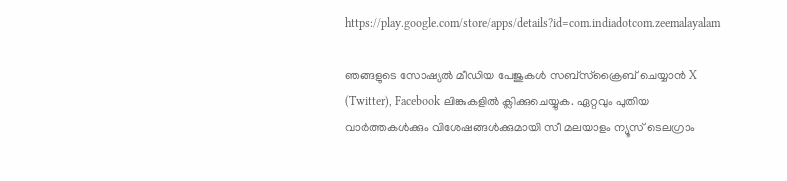https://play.google.com/store/apps/details?id=com.indiadotcom.zeemalayalam

ഞങ്ങളുടെ സോഷ്യൽ മീഡിയ പേജുകൾ സബ്‌സ്‌ക്രൈബ് ചെയ്യാൻ X (Twitter), Facebook ലിങ്കുകളിൽ ക്ലിക്കുചെയ്യുക. ഏറ്റവും പുതിയ വാര്‍ത്തകൾക്കും വിശേഷങ്ങൾക്കുമായി സീ മലയാളം ന്യൂസ് ടെലഗ്രാം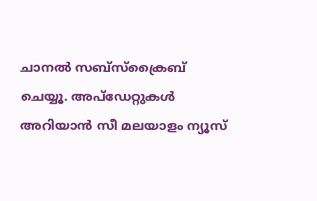ചാനല്‍ സബ്‌സ്‌ക്രൈബ് ചെയ്യൂ. അപ്ഡേറ്റുകൾ അറിയാൻ സീ മലയാളം ന്യൂസ്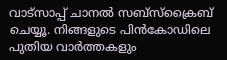വാട്സാപ്പ് ചാനൽ സബ്‌സ്‌ക്രൈബ് ചെയ്യൂ. നിങ്ങളുടെ പിൻകോഡിലെ പുതിയ വാർത്തകളും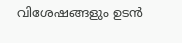വിശേഷങ്ങളും ഉടൻ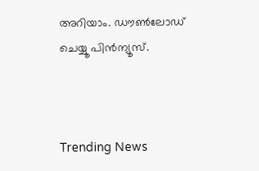അറിയാം. ഡൗൺലോഡ് ചെയ്യൂ പിൻന്യൂസ്.



Trending News